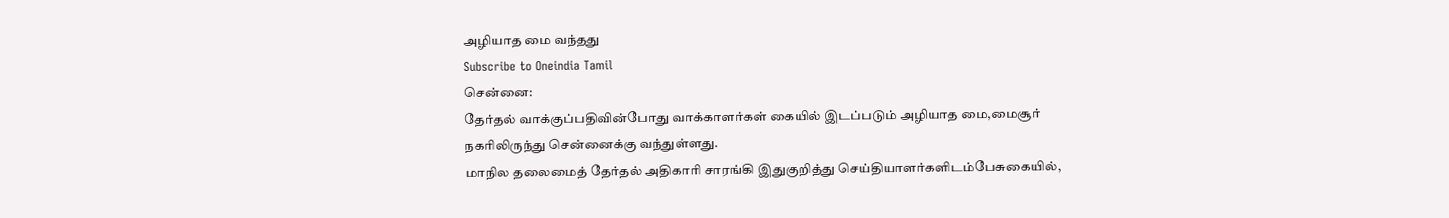அழியாத மை வந்தது
Subscribe to Oneindia Tamil
சென்னை:
தேர்தல் வாக்குப்பதிவின்போது வாக்காளர்கள் கையில் இடப்படும் அழியாத மை,மைசூர் நகரிலிருந்து சென்னைக்கு வந்துள்ளது.
மாநில தலைமைத் தேர்தல் அதிகாரி சாரங்கி இதுகுறித்து செய்தியாளர்களிடம்பேசுகையில்,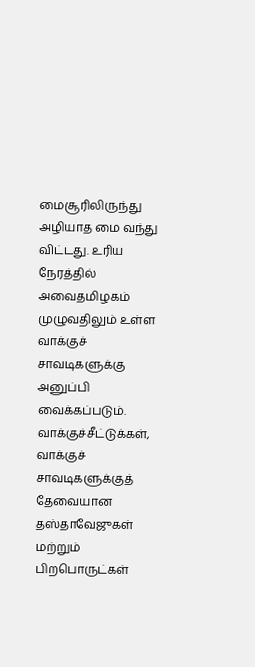மைசூரிலிருந்து அழியாத மை வந்து விட்டது. உரிய நேரத்தில் அவைதமிழகம் முழுவதிலும் உள்ள வாக்குச் சாவடிகளுக்கு அனுப்பி வைக்கப்படும்.
வாக்குச்சீட்டுக்கள், வாக்குச் சாவடிகளுக்குத் தேவையான தஸ்தாவேஜுகள் மற்றும் பிறபொருட்கள்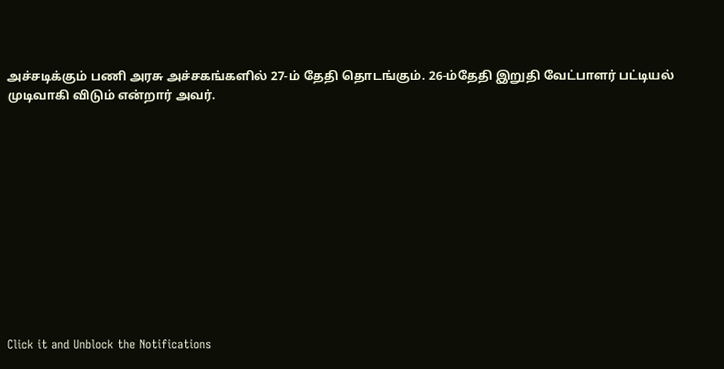அச்சடிக்கும் பணி அரசு அச்சகங்களில் 27-ம் தேதி தொடங்கும். 26-ம்தேதி இறுதி வேட்பாளர் பட்டியல் முடிவாகி விடும் என்றார் அவர்.












Click it and Unblock the Notifications